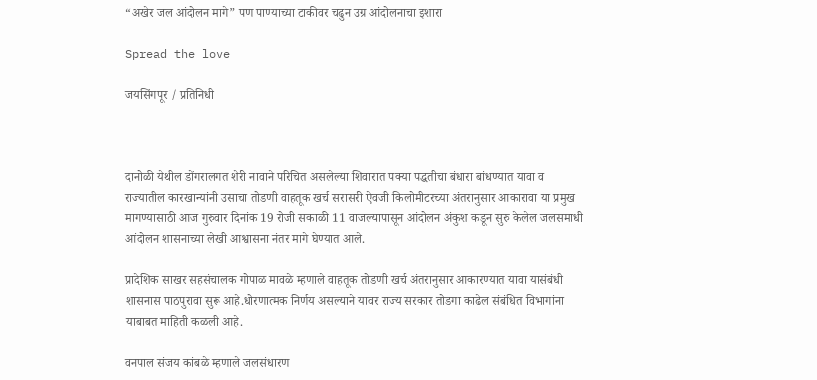“अखेर जल आंदोलन मागे” पण पाण्याच्या टाकीवर चढुन उग्र आंदोलनाचा इशारा

Spread the love

जयसिंगपूर / प्रतिनिधी



दानोळी येथील डोंगरालगत शेरी नावाने परिचित असलेल्या शिवारात पक्या पद्धतीचा बंधारा बांधण्यात यावा व राज्यातील कारखान्यांनी उसाचा तोडणी वाहतूक खर्च सरासरी ऐवजी किलोमीटरच्या अंतरानुसार आकारावा या प्रमुख मागण्यासाठी आज गुरुवार दिनांक 19 रोजी सकाळी 11 वाजल्यापासून आंदोलन अंकुश कडून सुरु केलेल जलसमाधी आंदोलन शासनाच्या लेखी आश्वासना नंतर मागे घेण्यात आले.

प्रादेशिक साखर सहसंचालक गोपाळ मावळे म्हणाले वाहतूक तोडणी खर्च अंतरानुसार आकारण्यात यावा यासंबंधी शासनास पाठपुरावा सुरू आहे.धोरणात्मक निर्णय असल्याने यावर राज्य सरकार तोडगा काढेल संबंधित विभागांना याबाबत माहिती कळली आहे.

वनपाल संजय कांबळे म्हणाले जलसंधारण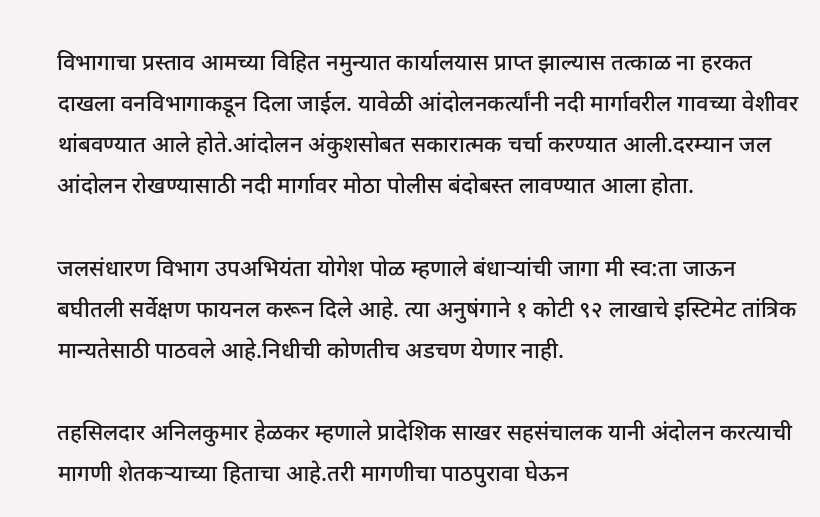विभागाचा प्रस्ताव आमच्या विहित नमुन्यात कार्यालयास प्राप्त झाल्यास तत्काळ ना हरकत दाखला वनविभागाकडून दिला जाईल. यावेळी आंदोलनकर्त्यांनी नदी मार्गावरील गावच्या वेशीवर थांबवण्यात आले होते.आंदोलन अंकुशसोबत सकारात्मक चर्चा करण्यात आली.दरम्यान जल आंदोलन रोखण्यासाठी नदी मार्गावर मोठा पोलीस बंदोबस्त लावण्यात आला होता.

जलसंधारण विभाग उपअभियंता योगेश पोळ म्हणाले बंधाऱ्यांची जागा मी स्व:ता जाऊन बघीतली सर्वेक्षण फायनल करून दिले आहे. त्या अनुषंगाने १ कोटी ९२ लाखाचे इस्टिमेट तांत्रिक मान्यतेसाठी पाठवले आहे.निधीची कोणतीच अडचण येणार नाही.

तहसिलदार अनिलकुमार हेळकर म्हणाले प्रादेशिक साखर सहसंचालक यानी अंदोलन करत्याची मागणी शेतकर्‍याच्या हिताचा आहे.तरी मागणीचा पाठपुरावा घेऊन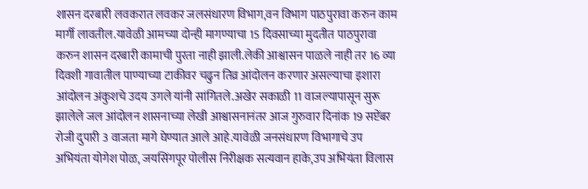शासन दरबारी लवकरात लवकर जलसंधारण विभाग,वन विभाग पाठपुरावा करुन काम मार्गी लावतील.यावेळी आमच्या दोन्ही मागण्याचा 15 दिवसाच्या मुदतीत पाठपुरावा करुन शासन दरबारी कामाची पुरता नाही झाली.लेकी आश्वासन पाळले नाही तर 16 व्या दिवशी गावातील पाण्याच्या टाकीवर चढुन तिव्र आंदोलन करणार असल्याचा इशारा आंदोलन अंकुशचे उदय उगले यांनी सांगितले.अखेर सकाळी 11 वाजल्यापासून सुरू झालेले जल आंदोलन शासनाच्या लेखी आश्वासनानंतर आज गुरुवार दिनांक 19 सप्टेंबर रोजी दुपारी 3 वाजता मागे घेण्यात आले आहे.यावेळी जनसंधारण विभागाचे उप अभियंता योगेश पोळ, जयसिंगपूर पोलीस निरीक्षक सत्यवान हाके,उप अभियंता विलास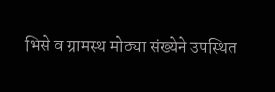भिसे व ग्रामस्थ मोठ्या संख्येने उपस्थित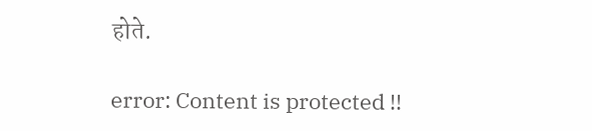होते.

error: Content is protected !!